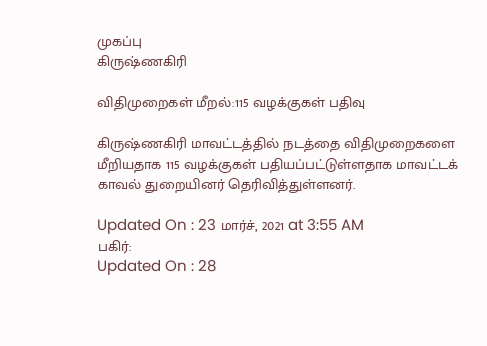முகப்பு
கிருஷ்ணகிரி

விதிமுறைகள் மீறல்:115 வழக்குகள் பதிவு

கிருஷ்ணகிரி மாவட்டத்தில் நடத்தை விதிமுறைகளை மீறியதாக 115 வழக்குகள் பதியப்பட்டுள்ளதாக மாவட்டக் காவல் துறையினர் தெரிவித்துள்ளனர்.

Updated On : 23 மார்ச், 2021 at 3:55 AM
பகிர்:
Updated On : 28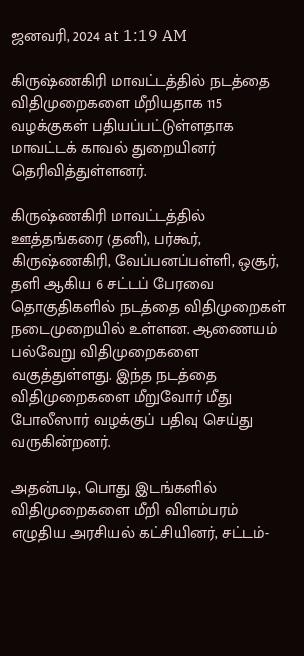ஜனவரி, 2024 at 1:19 AM

கிருஷ்ணகிரி மாவட்டத்தில் நடத்தை விதிமுறைகளை மீறியதாக 115 வழக்குகள் பதியப்பட்டுள்ளதாக மாவட்டக் காவல் துறையினர் தெரிவித்துள்ளனர்.

கிருஷ்ணகிரி மாவட்டத்தில் ஊத்தங்கரை (தனி), பர்கூர், கிருஷ்ணகிரி, வேப்பனப்பள்ளி, ஒசூர், தளி ஆகிய 6 சட்டப் பேரவை தொகுதிகளில் நடத்தை விதிமுறைகள் நடைமுறையில் உள்ளன. ஆணையம் பல்வேறு விதிமுறைகளை வகுத்துள்ளது. இந்த நடத்தை விதிமுறைகளை மீறுவோர் மீது போலீஸார் வழக்குப் பதிவு செய்து வருகின்றனர்.

அதன்படி, பொது இடங்களில் விதிமுறைகளை மீறி விளம்பரம் எழுதிய அரசியல் கட்சியினர், சட்டம்-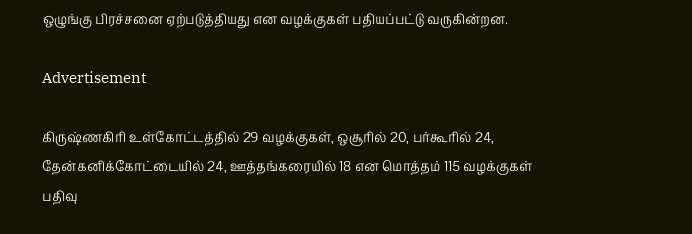ஒழுங்கு பிரச்சனை ஏற்படுத்தியது என வழக்குகள் பதியப்பட்டு வருகின்றன.

Advertisement

கிருஷ்ணகிரி உள்கோட்டத்தில் 29 வழக்குகள், ஒசூரில் 20, பர்கூரில் 24, தேன்கனிக்கோட்டையில் 24, ஊத்தங்கரையில் 18 என மொத்தம் 115 வழக்குகள் பதிவு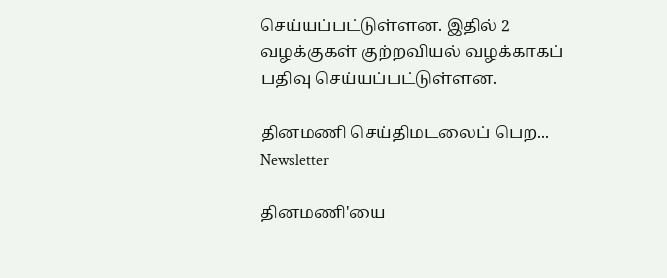செய்யப்பட்டுள்ளன. இதில் 2 வழக்குகள் குற்றவியல் வழக்காகப் பதிவு செய்யப்பட்டுள்ளன.

தினமணி செய்திமடலைப் பெற... Newsletter

தினமணி'யை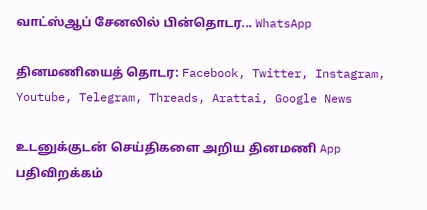வாட்ஸ்ஆப் சேனலில் பின்தொடர... WhatsApp

தினமணியைத் தொடர: Facebook, Twitter, Instagram, Youtube, Telegram, Threads, Arattai, Google News

உடனுக்குடன் செய்திகளை அறிய தினமணி App பதிவிறக்கம்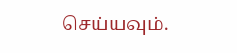செய்யவும்.